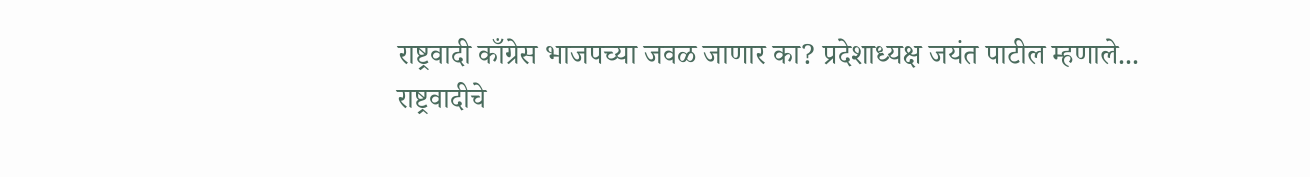राष्ट्रवादी काँग्रेस भाजपच्या जवळ जाणार का? प्रदेशाध्यक्ष जयंत पाटील म्हणाले...
राष्ट्रवादीचे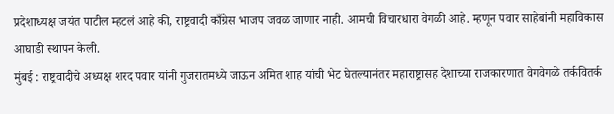प्रदेशाध्यक्ष जयंत पाटील म्हटलं आहे की, राष्ट्रवादी काँग्रेस भाजप जवळ जाणार नाही. आमची विचारधारा वेगळी आहे. म्हणून पवार साहेबांनी महाविकास आघाडी स्थापन केली.
मुंबई : राष्ट्रवादीचे अध्यक्ष शरद पवार यांनी गुजरातमध्ये जाऊन अमित शाह यांची भेट घेतल्यानंतर महाराष्ट्रासह देशाच्या राजकारणात वेगवेगळे तर्कवितर्क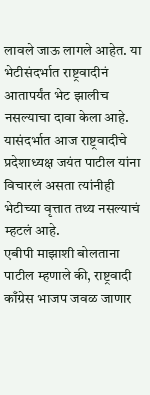लावले जाऊ लागले आहेत. या भेटीसंदर्भात राष्ट्रवादीनं आतापर्यंत भेट झालीच नसल्याचा दावा केला आहे. यासंदर्भात आज राष्ट्रवादीचे प्रदेशाध्यक्ष जयंत पाटील यांना विचारलं असता त्यांनीही भेटीच्या वृत्तात तथ्य नसल्याचं म्हटलं आहे.
एबीपी माझाशी बोलताना पाटील म्हणाले की, राष्ट्रवादी काँग्रेस भाजप जवळ जाणार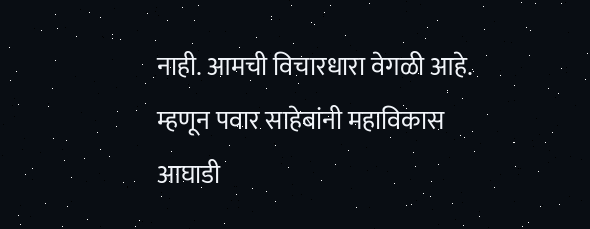नाही. आमची विचारधारा वेगळी आहे. म्हणून पवार साहेबांनी महाविकास आघाडी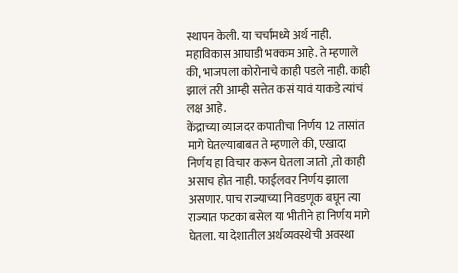स्थापन केली. या चर्चांमध्ये अर्थ नाही. महाविकास आघाडी भक्कम आहे. ते म्हणाले की, भाजपला कोरोनाचे काही पडले नाही. काही झालं तरी आम्ही सत्तेत कसं यावं याकडे त्यांचं लक्ष आहे.
केंद्राच्या व्याजदर कपातीचा निर्णय 12 तासांत मागे घेतल्याबाबत ते म्हणाले की, एखादा निर्णय हा विचार करून घेतला जातो ,तो काही असाच होत नाही. फाईलवर निर्णय झाला असणार. पाच राज्याच्या निवडणूक बघून त्या राज्यात फटका बसेल या भीतीने हा निर्णय मागे घेतला. या देशातील अर्थव्यवस्थेची अवस्था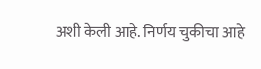अशी केली आहे. निर्णय चुकीचा आहे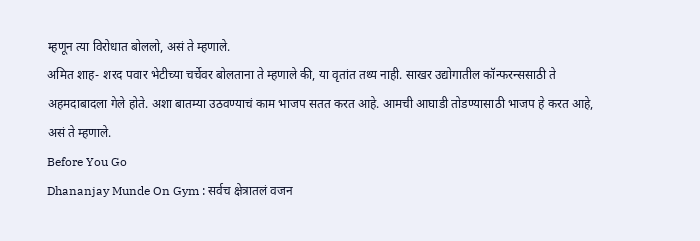म्हणून त्या विरोधात बोललो, असं ते म्हणाले.
अमित शाह- शरद पवार भेटीच्या चर्चेवर बोलताना ते म्हणाले की, या वृतांत तथ्य नाही. साखर उद्योगातील कॉन्फरन्ससाठी ते अहमदाबादला गेले होते. अशा बातम्या उठवण्याचं काम भाजप सतत करत आहे. आमची आघाडी तोडण्यासाठी भाजप हे करत आहे, असं ते म्हणाले.
Before You Go
Dhananjay Munde On Gym : सर्वच क्षेत्रातलं वजन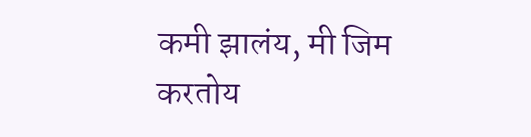कमी झालंय, मी जिम करतोय